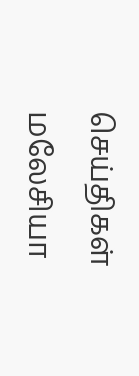செய்திகள் மலேசியா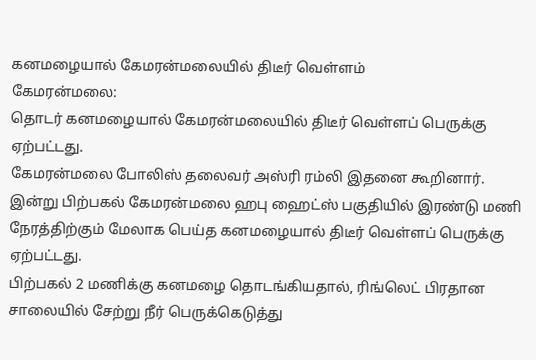கனமழையால் கேமரன்மலையில் திடீர் வெள்ளம்
கேமரன்மலை:
தொடர் கனமழையால் கேமரன்மலையில் திடீர் வெள்ளப் பெருக்கு ஏற்பட்டது.
கேமரன்மலை போலிஸ் தலைவர் அஸ்ரி ரம்லி இதனை கூறினார்.
இன்று பிற்பகல் கேமரன்மலை ஹபு ஹைட்ஸ் பகுதியில் இரண்டு மணி நேரத்திற்கும் மேலாக பெய்த கனமழையால் திடீர் வெள்ளப் பெருக்கு ஏற்பட்டது.
பிற்பகல் 2 மணிக்கு கனமழை தொடங்கியதால், ரிங்லெட் பிரதான சாலையில் சேற்று நீர் பெருக்கெடுத்து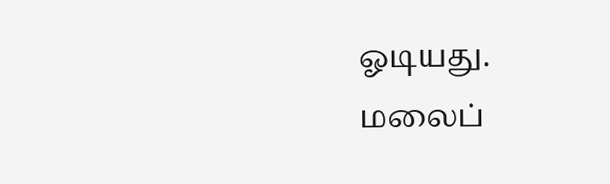ஓடியது.
மலைப்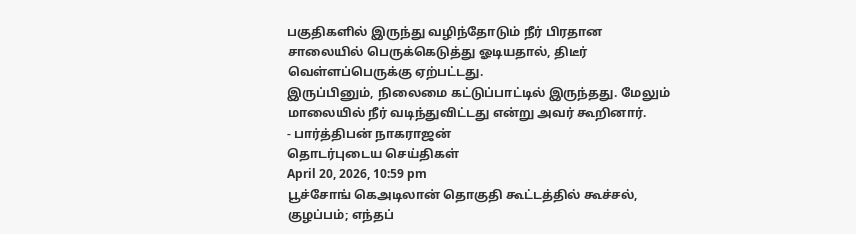பகுதிகளில் இருந்து வழிந்தோடும் நீர் பிரதான சாலையில் பெருக்கெடுத்து ஓடியதால், திடீர் வெள்ளப்பெருக்கு ஏற்பட்டது.
இருப்பினும், நிலைமை கட்டுப்பாட்டில் இருந்தது. மேலும் மாலையில் நீர் வடிந்துவிட்டது என்று அவர் கூறினார்.
- பார்த்திபன் நாகராஜன்
தொடர்புடைய செய்திகள்
April 20, 2026, 10:59 pm
பூச்சோங் கெஅடிலான் தொகுதி கூட்டத்தில் கூச்சல், குழப்பம்; எந்தப்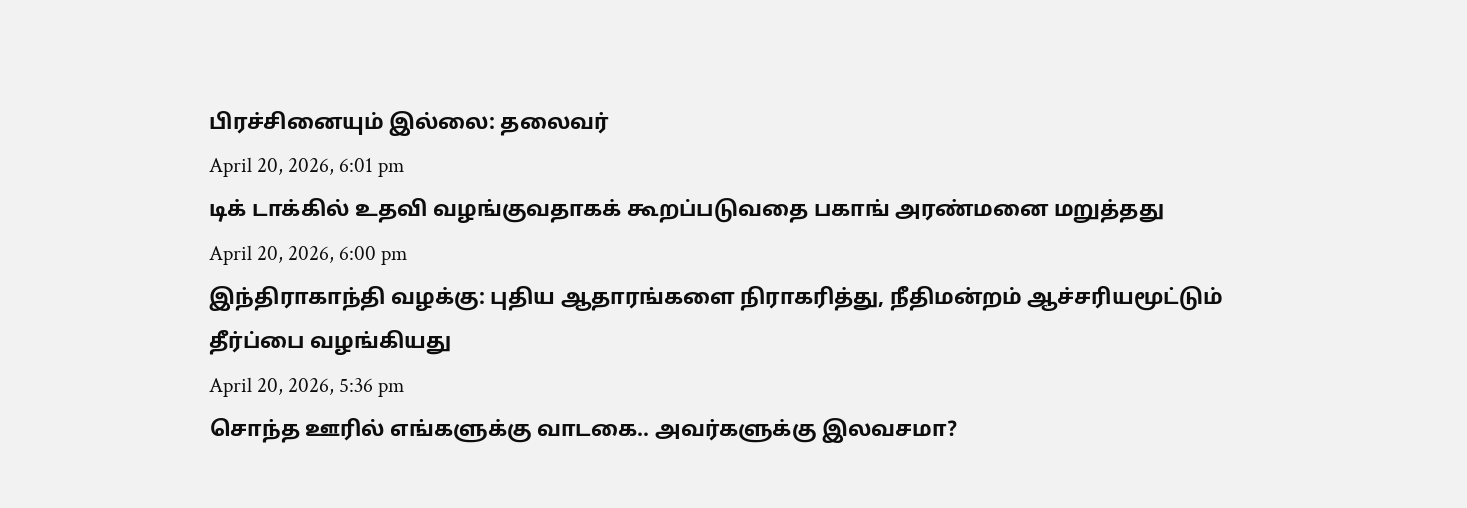பிரச்சினையும் இல்லை: தலைவர்
April 20, 2026, 6:01 pm
டிக் டாக்கில் உதவி வழங்குவதாகக் கூறப்படுவதை பகாங் அரண்மனை மறுத்தது
April 20, 2026, 6:00 pm
இந்திராகாந்தி வழக்கு: புதிய ஆதாரங்களை நிராகரித்து, நீதிமன்றம் ஆச்சரியமூட்டும் தீர்ப்பை வழங்கியது
April 20, 2026, 5:36 pm
சொந்த ஊரில் எங்களுக்கு வாடகை.. அவர்களுக்கு இலவசமா?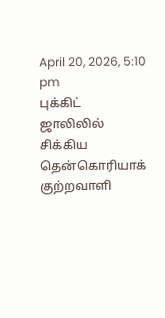April 20, 2026, 5:10 pm
புக்கிட் ஜாலிலில் சிக்கிய தென்கொரியாக் குற்றவாளி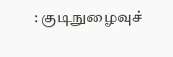: குடிநுழைவுச்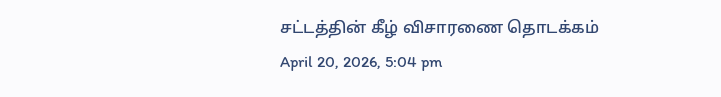சட்டத்தின் கீழ் விசாரணை தொடக்கம்
April 20, 2026, 5:04 pm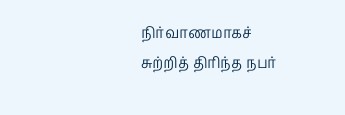நிர்வாணமாகச் சுற்றித் திரிந்த நபர்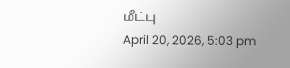மீட்பு
April 20, 2026, 5:03 pm